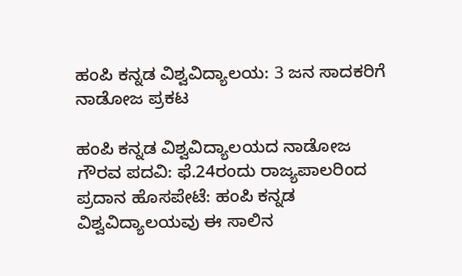ಹಂಪಿ ಕನ್ನಡ ವಿಶ್ವವಿದ್ಯಾಲಯ: 3 ಜನ ಸಾದಕರಿಗೆ ನಾಡೋಜ ಪ್ರಕಟ

ಹಂಪಿ ಕನ್ನಡ ವಿಶ್ವವಿದ್ಯಾಲಯದ ನಾಡೋಜ ಗೌರವ ಪದವಿ: ಫೆ.24ರಂದು ರಾಜ್ಯಪಾಲರಿಂದ ಪ್ರದಾನ ಹೊಸಪೇಟೆ: ಹಂಪಿ ಕನ್ನಡ ವಿಶ್ವವಿದ್ಯಾಲಯವು ಈ ಸಾಲಿನ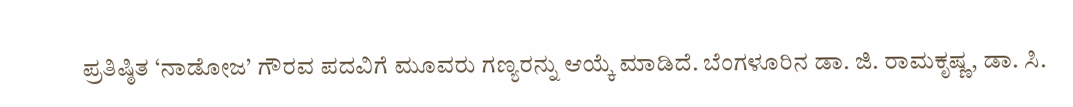ಪ್ರತಿಷ್ಠಿತ ‘ನಾಡೋಜ’ ಗೌರವ ಪದವಿಗೆ ಮೂವರು ಗಣ್ಯರನ್ನು ಆಯ್ಕೆ ಮಾಡಿದೆ. ಬೆಂಗಳೂರಿನ ಡಾ. ಜಿ. ರಾಮಕೃಷ್ಣ, ಡಾ. ಸಿ.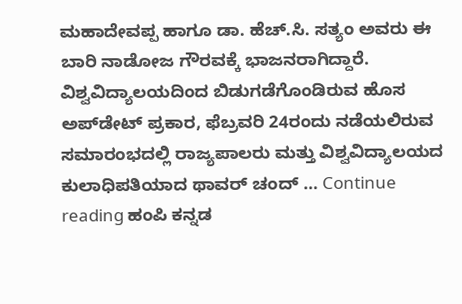ಮಹಾದೇವಪ್ಪ ಹಾಗೂ ಡಾ. ಹೆಚ್.ಸಿ. ಸತ್ಯಂ ಅವರು ಈ ಬಾರಿ ನಾಡೋಜ ಗೌರವಕ್ಕೆ ಭಾಜನರಾಗಿದ್ದಾರೆ. ವಿಶ್ವವಿದ್ಯಾಲಯದಿಂದ ಬಿಡುಗಡೆಗೊಂಡಿರುವ ಹೊಸ ಅಪ್‌ಡೇಟ್ ಪ್ರಕಾರ, ಫೆಬ್ರವರಿ 24ರಂದು ನಡೆಯಲಿರುವ ಸಮಾರಂಭದಲ್ಲಿ ರಾಜ್ಯಪಾಲರು ಮತ್ತು ವಿಶ್ವವಿದ್ಯಾಲಯದ ಕುಲಾಧಿಪತಿಯಾದ ಥಾವರ್ ಚಂದ್ … Continue reading ಹಂಪಿ ಕನ್ನಡ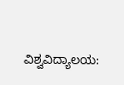ವಿಶ್ವವಿದ್ಯಾಲಯ: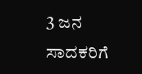3 ಜನ ಸಾದಕರಿಗೆ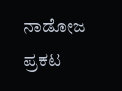ನಾಡೋಜ ಪ್ರಕಟ